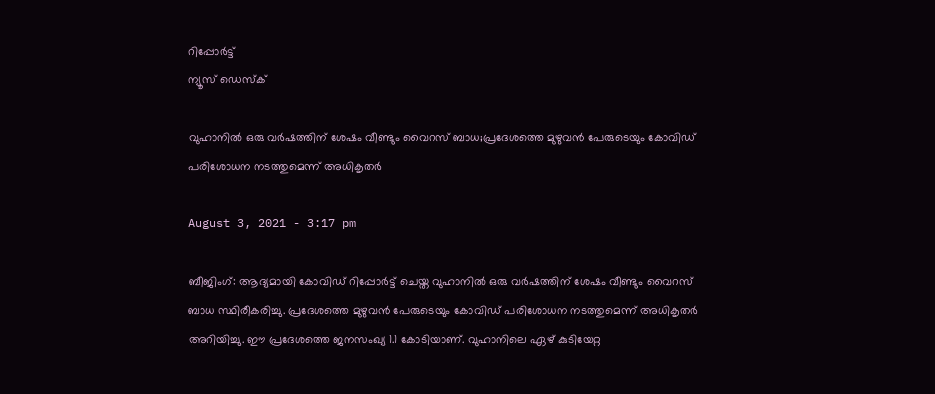റിപ്പോര്‍ട്ട്
ന്യൂസ് ഡെസ്ക്

വുഹാനില്‍ ഒരു വര്‍ഷത്തിന് ശേഷം വീണ്ടും വൈറസ് ബാധ;പ്രദേശത്തെ മുഴുവന്‍ പേരുടെയും കോവിഡ് പരിശോധന നടത്തുമെന്ന് അധികൃതര്‍

August 3, 2021 - 3:17 pm

ബീജിംഗ്: ആദ്യമായി കോവിഡ് റിപ്പോര്‍ട്ട് ചെയ്ത വുഹാനില്‍ ഒരു വര്‍ഷത്തിന് ശേഷം വീണ്ടും വൈറസ് ബാധ സ്ഥിരീകരിച്ചു. പ്രദേശത്തെ മുഴുവന്‍ പേരുടെയും കോവിഡ് പരിശോധന നടത്തുമെന്ന് അധികൃതര്‍ അറിയിച്ചു. ഈ പ്രദേശത്തെ ജനസംഖ്യ 1.1 കോടിയാണ്. വുഹാനിലെ ഏഴ് കുടിയേറ്റ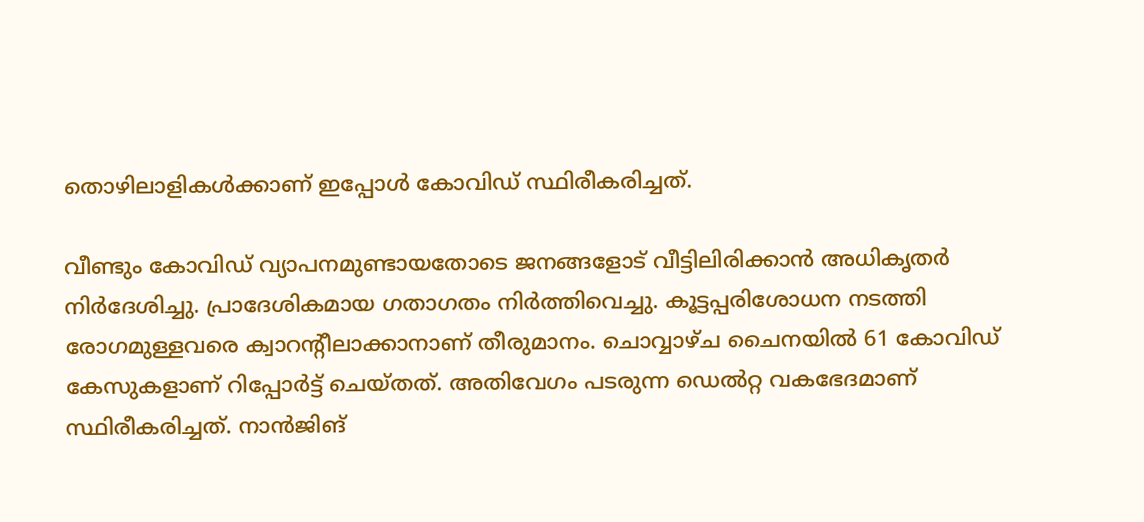തൊഴിലാളികള്‍ക്കാണ് ഇപ്പോള്‍ കോവിഡ് സ്ഥിരീകരിച്ചത്.

വീണ്ടും കോവിഡ് വ്യാപനമുണ്ടായതോടെ ജനങ്ങളോട് വീട്ടിലിരിക്കാന്‍ അധികൃതര്‍ നിര്‍ദേശിച്ചു. പ്രാദേശികമായ ഗതാഗതം നിര്‍ത്തിവെച്ചു. കൂട്ടപ്പരിശോധന നടത്തി രോഗമുള്ളവരെ ക്വാറന്റീലാക്കാനാണ് തീരുമാനം. ചൊവ്വാഴ്ച ചൈനയില്‍ 61 കോവിഡ് കേസുകളാണ് റിപ്പോര്‍ട്ട് ചെയ്തത്. അതിവേഗം പടരുന്ന ഡെല്‍റ്റ വകഭേദമാണ് സ്ഥിരീകരിച്ചത്. നാന്‍ജിങ്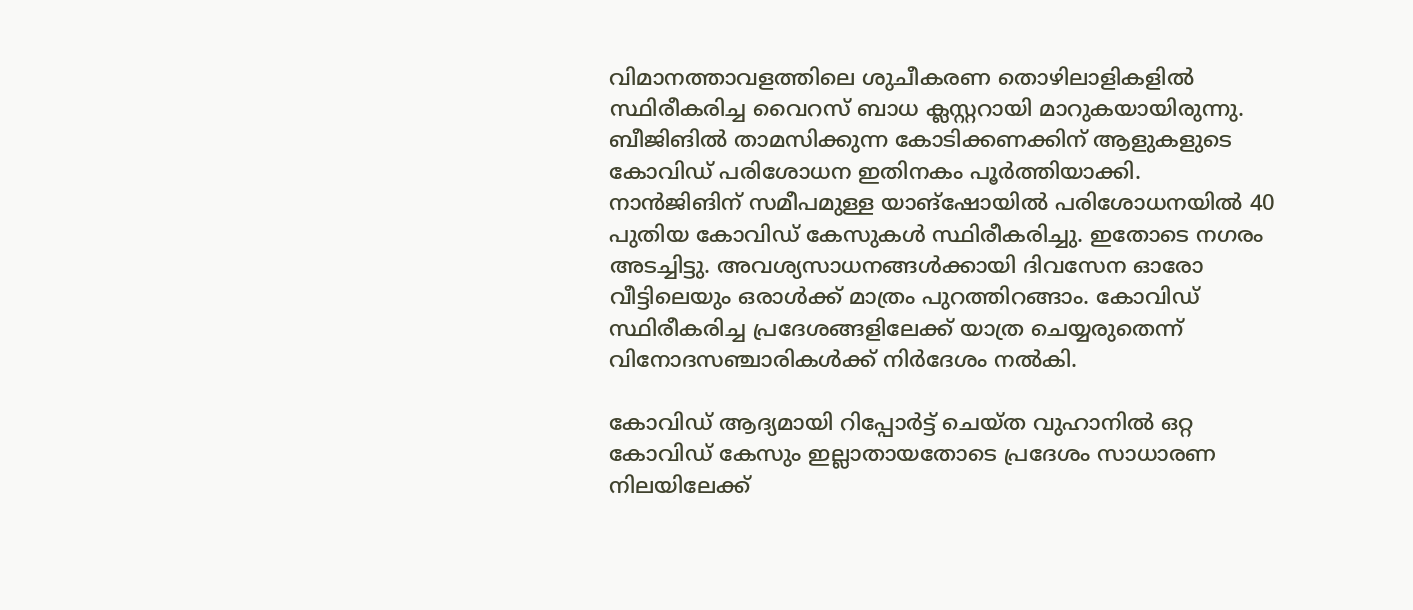വിമാനത്താവളത്തിലെ ശുചീകരണ തൊഴിലാളികളില്‍ സ്ഥിരീകരിച്ച വൈറസ് ബാധ ക്ലസ്റ്ററായി മാറുകയായിരുന്നു. ബീജിങില്‍ താമസിക്കുന്ന കോടിക്കണക്കിന് ആളുകളുടെ കോവിഡ് പരിശോധന ഇതിനകം പൂര്‍ത്തിയാക്കി. നാൻജിങിന് സമീപമുള്ള യാങ്‌ഷോയില്‍ പരിശോധനയില്‍ 40 പുതിയ കോവിഡ് കേസുകള്‍ സ്ഥിരീകരിച്ചു. ഇതോടെ നഗരം അടച്ചിട്ടു. അവശ്യസാധനങ്ങൾക്കായി ദിവസേന ഓരോ വീട്ടിലെയും ഒരാള്‍ക്ക് മാത്രം പുറത്തിറങ്ങാം. കോവിഡ് സ്ഥിരീകരിച്ച പ്രദേശങ്ങളിലേക്ക് യാത്ര ചെയ്യരുതെന്ന് വിനോദസഞ്ചാരികള്‍ക്ക് നിര്‍ദേശം നല്‍കി.

കോവിഡ് ആദ്യമായി റിപ്പോര്‍ട്ട് ചെയ്ത വുഹാനില്‍ ഒറ്റ കോവിഡ് കേസും ഇല്ലാതായതോടെ പ്രദേശം സാധാരണ നിലയിലേക്ക്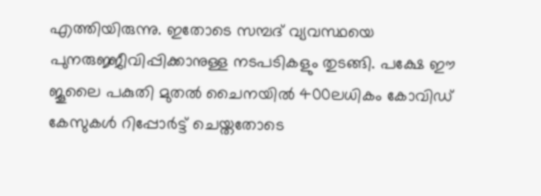എത്തിയിരുന്നു. ഇതോടെ സമ്പദ്‌ വ്യവസ്ഥയെ പുനരുജ്ജീവിപ്പിക്കാനുള്ള നടപടികളും തുടങ്ങി. പക്ഷേ ഈ ജൂലൈ പകുതി മുതൽ ചൈനയില്‍ 400ലധികം കോവിഡ് കേസുകള്‍ റിപ്പോര്‍ട്ട് ചെയ്തതോടെ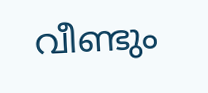വീണ്ടും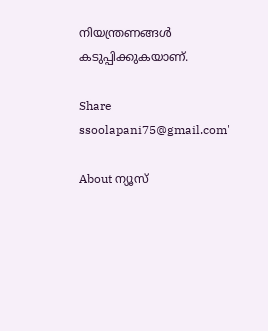നിയന്ത്രണങ്ങള്‍ കടുപ്പിക്കുകയാണ്.

Share
ssoolapani75@gmail.com'

About ന്യൂസ്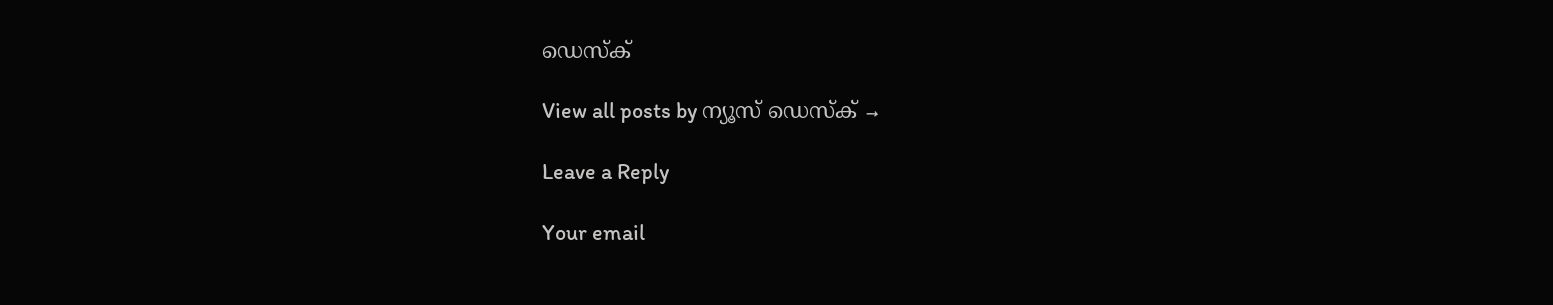ഡെസ്ക്

View all posts by ന്യൂസ് ഡെസ്ക് →

Leave a Reply

Your email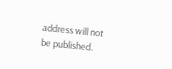address will not be published.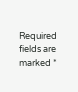Required fields are marked *